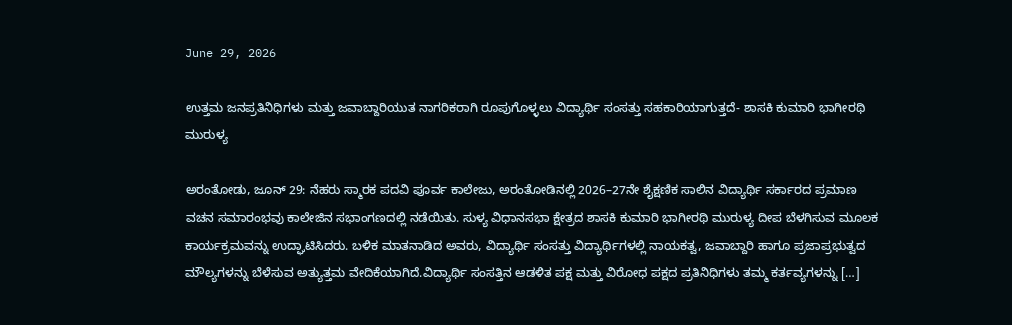June 29, 2026

ಉತ್ತಮ ಜನಪ್ರತಿನಿಧಿಗಳು ಮತ್ತು ಜವಾಬ್ದಾರಿಯುತ ನಾಗರಿಕರಾಗಿ ರೂಪುಗೊಳ್ಳಲು ವಿದ್ಯಾರ್ಥಿ ಸಂಸತ್ತು ಸಹಕಾರಿಯಾಗುತ್ತದೆ- ಶಾಸಕಿ ಕುಮಾರಿ ಭಾಗೀರಥಿ ಮುರುಳ್ಯ

ಅರಂತೋಡು, ಜೂನ್ 29: ನೆಹರು ಸ್ಮಾರಕ ಪದವಿ ಪೂರ್ವ ಕಾಲೇಜು, ಅರಂತೋಡಿನಲ್ಲಿ 2026–27ನೇ ಶೈಕ್ಷಣಿಕ ಸಾಲಿನ ವಿದ್ಯಾರ್ಥಿ ಸರ್ಕಾರದ ಪ್ರಮಾಣ ವಚನ ಸಮಾರಂಭವು ಕಾಲೇಜಿನ ಸಭಾಂಗಣದಲ್ಲಿ ನಡೆಯಿತು. ಸುಳ್ಯ ವಿಧಾನಸಭಾ ಕ್ಷೇತ್ರದ ಶಾಸಕಿ ಕುಮಾರಿ ಭಾಗೀರಥಿ ಮುರುಳ್ಯ ದೀಪ ಬೆಳಗಿಸುವ ಮೂಲಕ ಕಾರ್ಯಕ್ರಮವನ್ನು ಉದ್ಘಾಟಿಸಿದರು. ಬಳಿಕ ಮಾತನಾಡಿದ ಅವರು, ವಿದ್ಯಾರ್ಥಿ ಸಂಸತ್ತು ವಿದ್ಯಾರ್ಥಿಗಳಲ್ಲಿ ನಾಯಕತ್ವ, ಜವಾಬ್ದಾರಿ ಹಾಗೂ ಪ್ರಜಾಪ್ರಭುತ್ವದ ಮೌಲ್ಯಗಳನ್ನು ಬೆಳೆಸುವ ಅತ್ಯುತ್ತಮ ವೇದಿಕೆಯಾಗಿದೆ.ವಿದ್ಯಾರ್ಥಿ ಸಂಸತ್ತಿನ ಆಡಳಿತ ಪಕ್ಷ ಮತ್ತು ವಿರೋಧ ಪಕ್ಷದ ಪ್ರತಿನಿಧಿಗಳು ತಮ್ಮ ಕರ್ತವ್ಯಗಳನ್ನು […]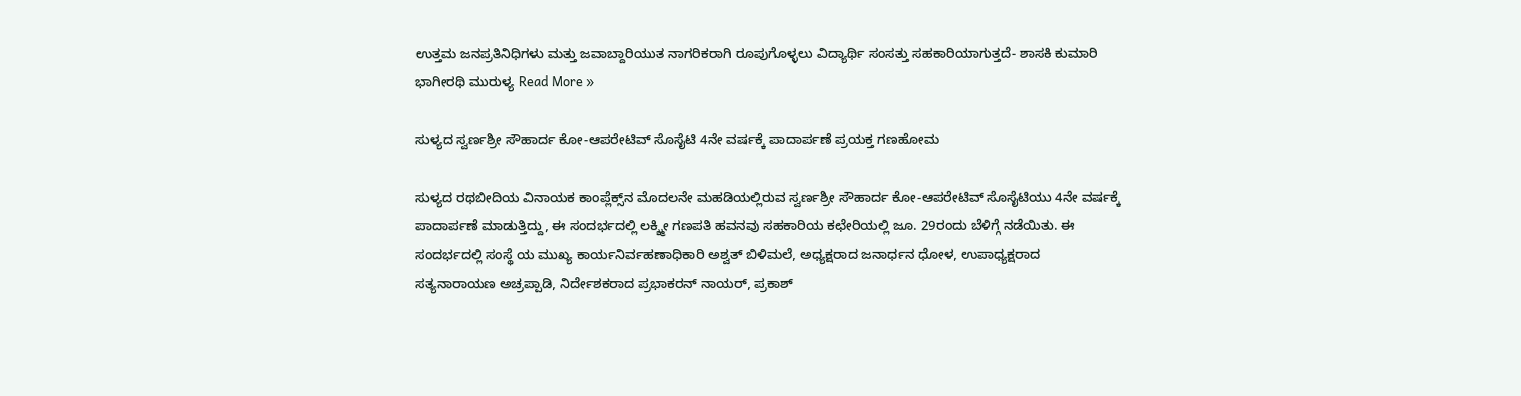ಉತ್ತಮ ಜನಪ್ರತಿನಿಧಿಗಳು ಮತ್ತು ಜವಾಬ್ದಾರಿಯುತ ನಾಗರಿಕರಾಗಿ ರೂಪುಗೊಳ್ಳಲು ವಿದ್ಯಾರ್ಥಿ ಸಂಸತ್ತು ಸಹಕಾರಿಯಾಗುತ್ತದೆ- ಶಾಸಕಿ ಕುಮಾರಿ ಭಾಗೀರಥಿ ಮುರುಳ್ಯ Read More »

ಸುಳ್ಯದ ಸ್ವರ್ಣಶ್ರೀ ಸೌಹಾರ್ದ ಕೋ-ಆಪರೇಟಿವ್‌ ಸೊಸೈಟಿ 4ನೇ ವರ್ಷಕ್ಕೆ ಪಾದಾರ್ಪಣೆ ಪ್ರಯಕ್ತ ಗಣಹೋಮ

ಸುಳ್ಯದ ರಥಬೀದಿಯ ವಿನಾಯಕ ಕಾಂಪ್ಲೆಕ್ಸ್‌ನ ಮೊದಲನೇ ಮಹಡಿಯಲ್ಲಿರುವ ಸ್ವರ್ಣಶ್ರೀ ಸೌಹಾರ್ದ ಕೋ-ಆಪರೇಟಿವ್ ಸೊಸೈಟಿಯು 4ನೇ ವರ್ಷಕ್ಕೆ ಪಾದಾರ್ಪಣೆ ಮಾಡುತ್ತಿದ್ದು, ಈ ಸಂದರ್ಭದಲ್ಲಿ ಲಕ್ಶ್ಮೀ ಗಣಪತಿ ಹವನವು ಸಹಕಾರಿಯ ಕಛೇರಿಯಲ್ಲಿ ಜೂ. 29ರಂದು ಬೆಳಿಗ್ಗೆ ನಡೆಯಿತು. ಈ ಸಂದರ್ಭದಲ್ಲಿ ಸಂಸ್ಥೆ ಯ ಮುಖ್ಯ ಕಾರ್ಯನಿರ್ವಹಣಾಧಿಕಾರಿ ಅಶ್ವತ್ ಬಿಳಿಮಲೆ, ಅಧ್ಯಕ್ಷರಾದ ಜನಾರ್ಧನ ಧೋಳ, ಉಪಾಧ್ಯಕ್ಷರಾದ ಸತ್ಯನಾರಾಯಣ ಅಚ್ರಪ್ಪಾಡಿ, ನಿರ್ದೇಶಕರಾದ ಪ್ರಭಾಕರನ್ ನಾಯರ್, ಪ್ರಕಾಶ್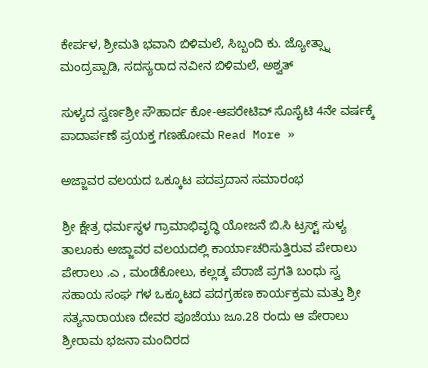ಕೇರ್ಪಳ, ಶ್ರೀಮತಿ ಭವಾನಿ ಬಿಳಿಮಲೆ, ಸಿಬ್ಬಂದಿ ಕು. ಜ್ಯೋತ್ಸ್ನಾ ಮಂದ್ರಪ್ಪಾಡಿ, ಸದಸ್ಯರಾದ ನವೀನ ಬಿಳಿಮಲೆ, ಅಶ್ವತ್

ಸುಳ್ಯದ ಸ್ವರ್ಣಶ್ರೀ ಸೌಹಾರ್ದ ಕೋ-ಆಪರೇಟಿವ್‌ ಸೊಸೈಟಿ 4ನೇ ವರ್ಷಕ್ಕೆ ಪಾದಾರ್ಪಣೆ ಪ್ರಯಕ್ತ ಗಣಹೋಮ Read More »

ಅಜ್ಜಾವರ ವಲಯದ ಒಕ್ಕೂಟ ಪದಪ್ರದಾನ ಸಮಾರಂಭ

ಶ್ರೀ ಕ್ಷೇತ್ರ ಧರ್ಮಸ್ಥಳ ಗ್ರಾಮಾಭಿವೃದ್ಧಿ ಯೋಜನೆ ಬಿ.ಸಿ ಟ್ರಸ್ಟ್ ಸುಳ್ಯ ತಾಲೂಕು ಅಜ್ಜಾವರ ವಲಯದಲ್ಲಿ ಕಾರ್ಯಾಚರಿಸುತ್ತಿರುವ ಪೇರಾಲು ಪೇರಾಲು .ಎ , ಮಂಡೆಕೋಲು, ಕಲ್ಲಡ್ಕ ಪೆರಾಜೆ ಪ್ರಗತಿ ಬಂಧು ಸ್ವ ಸಹಾಯ ಸಂಘ ಗಳ ಒಕ್ಕೂಟದ ಪದಗ್ರಹಣ ಕಾರ್ಯಕ್ರಮ ಮತ್ತು ಶ್ರೀ ಸತ್ಯನಾರಾಯಣ ದೇವರ ಪೂಜೆಯು ಜೂ.28 ರಂದು ಆ ಪೇರಾಲು ಶ್ರೀರಾಮ ಭಜನಾ ಮಂದಿರದ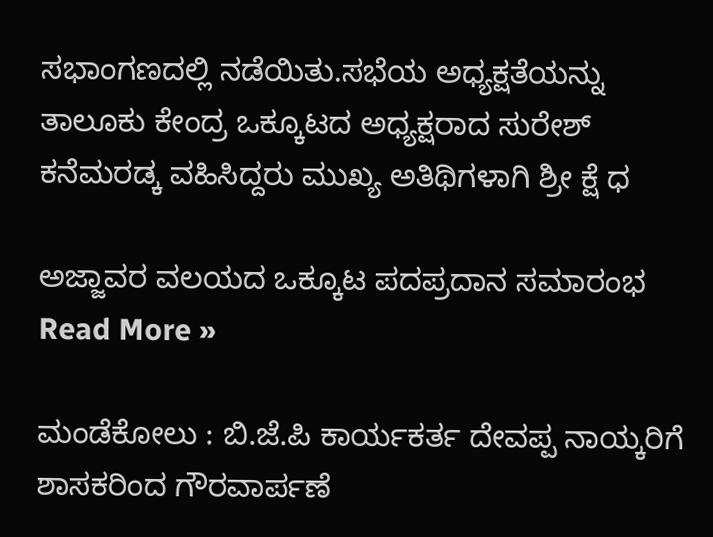ಸಭಾಂಗಣದಲ್ಲಿ ನಡೆಯಿತು.ಸಭೆಯ ಅಧ್ಯಕ್ಷತೆಯನ್ನು ತಾಲೂಕು ಕೇಂದ್ರ ಒಕ್ಕೂಟದ ಅಧ್ಯಕ್ಷರಾದ ಸುರೇಶ್ ಕನೆಮರಡ್ಕ ವಹಿಸಿದ್ದರು ಮುಖ್ಯ ಅತಿಥಿಗಳಾಗಿ ಶ್ರೀ ಕ್ಷೆ ಧ

ಅಜ್ಜಾವರ ವಲಯದ ಒಕ್ಕೂಟ ಪದಪ್ರದಾನ ಸಮಾರಂಭ Read More »

ಮಂಡೆಕೋಲು : ಬಿ.ಜೆ.ಪಿ ಕಾರ್ಯಕರ್ತ ದೇವಪ್ಪ ನಾಯ್ಕರಿಗೆ ಶಾಸಕರಿಂದ ಗೌರವಾರ್ಪಣೆ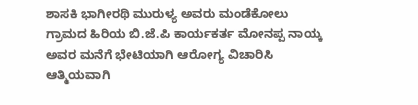ಶಾಸಕಿ ಭಾಗೀರಥಿ ಮುರುಳ್ಯ ಅವರು ಮಂಡೆಕೋಲು ಗ್ರಾಮದ ಹಿರಿಯ ಬಿ.ಜೆ.ಪಿ ಕಾರ್ಯಕರ್ತ ಮೋನಪ್ಪ ನಾಯ್ಕ ಅವರ ಮನೆಗೆ ಭೇಟಿಯಾಗಿ ಆರೋಗ್ಯ ವಿಚಾರಿಸಿ ಆತ್ಮಿಯವಾಗಿ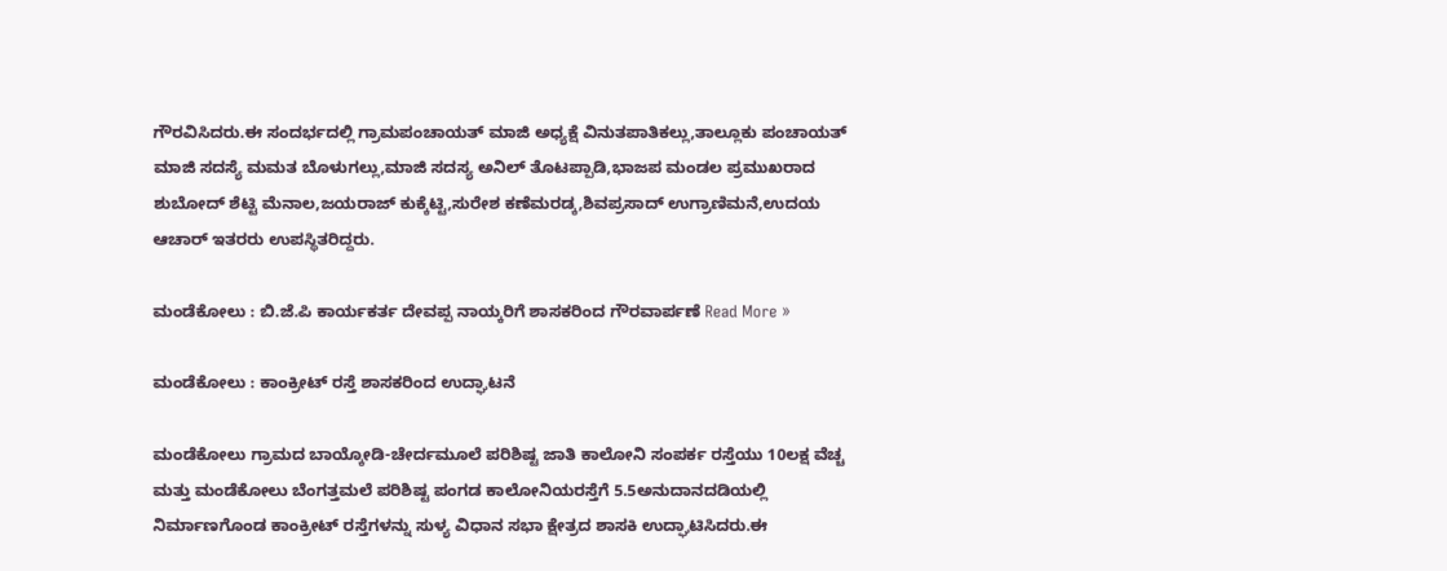ಗೌರವಿಸಿದರು.ಈ ಸಂದರ್ಭದಲ್ಲಿ ಗ್ರಾಮಪಂಚಾಯತ್ ಮಾಜಿ ಅಧ್ಯಕ್ಷೆ ವಿನುತಪಾತಿಕಲ್ಲು,ತಾಲ್ಲೂಕು ಪಂಚಾಯತ್ ಮಾಜಿ ಸದಸ್ಯೆ ಮಮತ ಬೊಳುಗಲ್ಲು,ಮಾಜಿ ಸದಸ್ಯ ಅನಿಲ್ ತೊಟಪ್ಪಾಡಿ,ಭಾಜಪ ಮಂಡಲ ಪ್ರಮುಖರಾದ ಶುಬೋದ್ ಶೆಟ್ಟಿ ಮೆನಾಲ,ಜಯರಾಜ್ ಕುಕ್ಕೆಟ್ಟಿ,ಸುರೇಶ ಕಣೆಮರಡ್ಕ,ಶಿವಪ್ರಸಾದ್ ಉಗ್ರಾಣಿಮನೆ,ಉದಯ ಆಚಾರ್ ಇತರರು ಉಪಸ್ಥಿತರಿದ್ದರು.

ಮಂಡೆಕೋಲು : ಬಿ.ಜೆ.ಪಿ ಕಾರ್ಯಕರ್ತ ದೇವಪ್ಪ ನಾಯ್ಕರಿಗೆ ಶಾಸಕರಿಂದ ಗೌರವಾರ್ಪಣೆ Read More »

ಮಂಡೆಕೋಲು : ಕಾಂಕ್ರೀಟ್ ರಸ್ತೆ ಶಾಸಕರಿಂದ ಉದ್ಘಾಟನೆ

ಮಂಡೆಕೋಲು ಗ್ರಾಮದ ಬಾಯ್ಕೋಡಿ-ಚೇರ್ದಮೂಲೆ ಪರಿಶಿಷ್ಟ ಜಾತಿ ಕಾಲೋನಿ ಸಂಪರ್ಕ ರಸ್ತೆಯು 10ಲಕ್ಷ ವೆಚ್ಚ ಮತ್ತು ಮಂಡೆಕೋಲು ಬೆಂಗತ್ತಮಲೆ ಪರಿಶಿಷ್ಟ ಪಂಗಡ ಕಾಲೋನಿಯರಸ್ತೆಗೆ 5.5ಅನುದಾನದಡಿಯಲ್ಲಿ ನಿರ್ಮಾಣಗೊಂಡ ಕಾಂಕ್ರೀಟ್ ರಸ್ತೆಗಳನ್ನು ಸುಳ್ಯ ವಿಧಾನ ಸಭಾ ಕ್ಷೇತ್ರದ ಶಾಸಕಿ ಉದ್ಘಾಟಿಸಿದರು.ಈ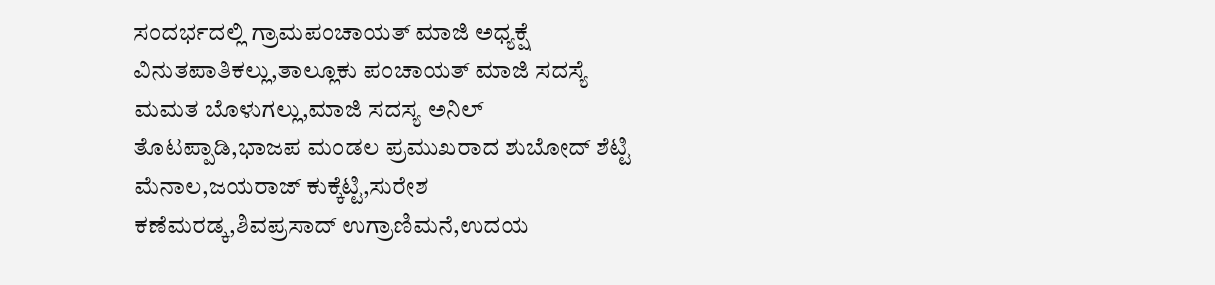ಸಂದರ್ಭದಲ್ಲಿ ಗ್ರಾಮಪಂಚಾಯತ್ ಮಾಜಿ ಅಧ್ಯಕ್ಷೆ ವಿನುತಪಾತಿಕಲ್ಲು,ತಾಲ್ಲೂಕು ಪಂಚಾಯತ್ ಮಾಜಿ ಸದಸ್ಯೆ ಮಮತ ಬೊಳುಗಲ್ಲು,ಮಾಜಿ ಸದಸ್ಯ ಅನಿಲ್ ತೊಟಪ್ಪಾಡಿ,ಭಾಜಪ ಮಂಡಲ ಪ್ರಮುಖರಾದ ಶುಬೋದ್ ಶೆಟ್ಟಿ ಮೆನಾಲ,ಜಯರಾಜ್ ಕುಕ್ಕೆಟ್ಟಿ,ಸುರೇಶ ಕಣೆಮರಡ್ಕ,ಶಿವಪ್ರಸಾದ್ ಉಗ್ರಾಣಿಮನೆ,ಉದಯ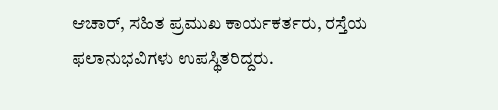ಆಚಾರ್, ಸಹಿತ ಪ್ರಮುಖ ಕಾರ್ಯಕರ್ತರು, ರಸ್ತೆಯ ಫಲಾನುಭವಿಗಳು ಉಪಸ್ಥಿತರಿದ್ದರು.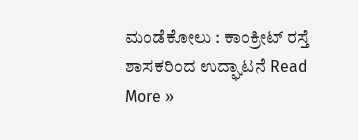ಮಂಡೆಕೋಲು : ಕಾಂಕ್ರೀಟ್ ರಸ್ತೆ ಶಾಸಕರಿಂದ ಉದ್ಘಾಟನೆ Read More »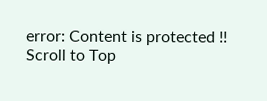error: Content is protected !!
Scroll to Top